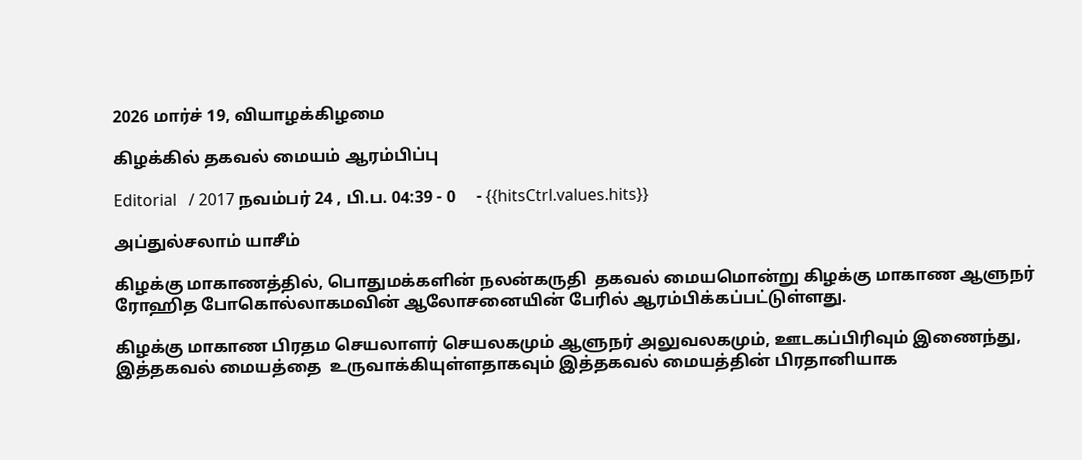2026 மார்ச் 19, வியாழக்கிழமை

கிழக்கில் தகவல் மையம் ஆரம்பிப்பு

Editorial   / 2017 நவம்பர் 24 , பி.ப. 04:39 - 0     - {{hitsCtrl.values.hits}}

அப்துல்சலாம் யாசீம்

கிழக்கு மாகாணத்தில், பொதுமக்களின் நலன்கருதி  தகவல் மையமொன்று கிழக்கு மாகாண ஆளுநர் ரோஹித போகொல்லாகமவின் ஆலோசனையின் பேரில் ஆரம்பிக்கப்பட்டுள்ளது.

கிழக்கு மாகாண பிரதம செயலாளர் செயலகமும் ஆளுநர் அலுவலகமும், ஊடகப்பிரிவும் இணைந்து, இத்தகவல் மையத்தை  உருவாக்கியுள்ளதாகவும் இத்தகவல் மையத்தின் பிரதானியாக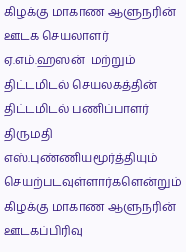கிழக்கு மாகாண ஆளுநரின்  ஊடக செயலாளர் ஏ.எம்.ஹஸன்  மற்றும் திட்டமிடல் செயலகத்தின் திட்டமிடல் பணிப்பாளர் திருமதி எஸ்.புண்ணியமூர்த்தியும் செயற்படவுள்ளார்களென்றும் கிழக்கு மாகாண ஆளுநரின் ஊடகப்பிரிவு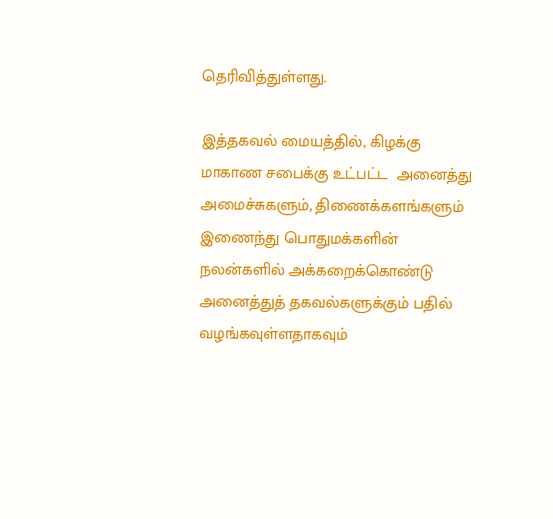தெரிவித்துள்ளது.

இத்தகவல் மையத்தில், கிழக்கு மாகாண சபைக்கு உட்பட்ட  அனைத்து அமைச்சுகளும், திணைக்களங்களும் இணைந்து பொதுமக்களின் நலன்களில் அக்கறைக்கொண்டு அனைத்துத் தகவல்களுக்கும் பதில் வழங்கவுள்ளதாகவும்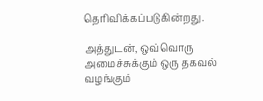தெரிவிக்கப்படுகின்றது.

அத்துடன், ஒவ்வொரு அமைச்சுக்கும் ஒரு தகவல் வழங்கும்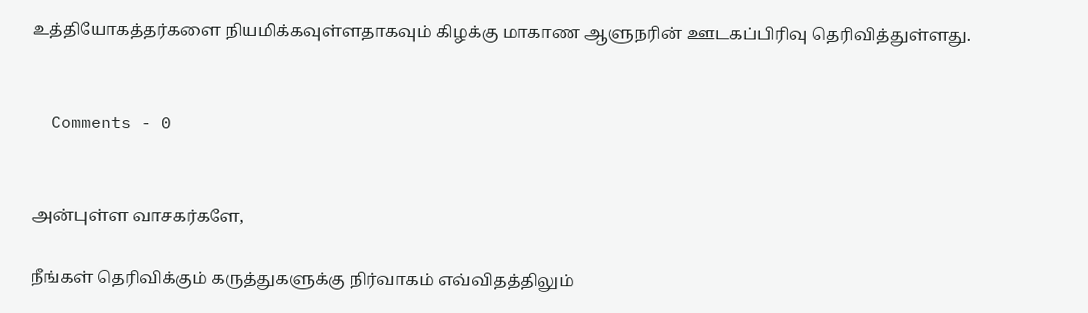உத்தியோகத்தர்களை நியமிக்கவுள்ளதாகவும் கிழக்கு மாகாண ஆளுநரின் ஊடகப்பிரிவு தெரிவித்துள்ளது.


  Comments - 0


அன்புள்ள வாசகர்களே,

நீங்கள் தெரிவிக்கும் கருத்துகளுக்கு நிர்வாகம் எவ்விதத்திலும்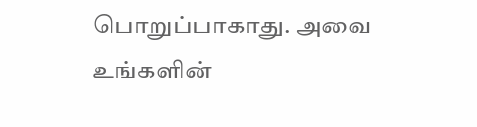பொறுப்பாகாது. அவை உங்களின்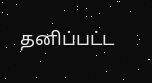தனிப்பட்ட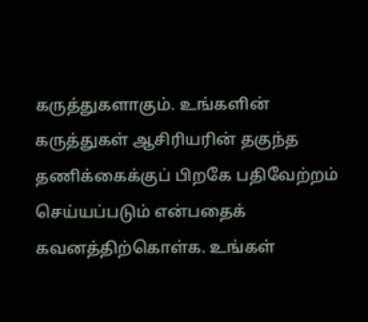கருத்துகளாகும். உங்களின் கருத்துகள் ஆசிரியரின் தகுந்த தணிக்கைக்குப் பிறகே பதிவேற்றம் செய்யப்படும் என்பதைக் கவனத்திற்கொள்க. உங்கள்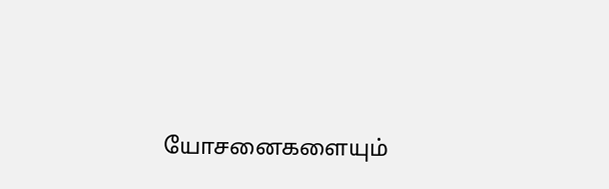யோசனைகளையும்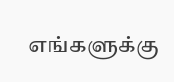எங்களுக்கு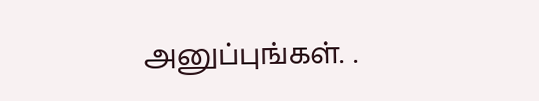அனுப்புங்கள். .